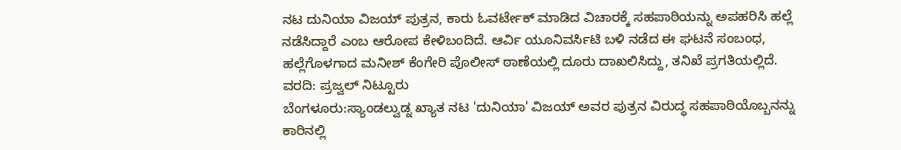ನಟ ದುನಿಯಾ ವಿಜಯ್ ಪುತ್ರನ, ಕಾರು ಓವರ್ಟೇಕ್ ಮಾಡಿದ ವಿಚಾರಕ್ಕೆ ಸಹಪಾಠಿಯನ್ನು ಅಪಹರಿಸಿ ಹಲ್ಲೆ ನಡೆಸಿದ್ದಾರೆ ಎಂಬ ಆರೋಪ ಕೇಳಿಬಂದಿದೆ. ಆರ್ವಿ ಯೂನಿವರ್ಸಿಟಿ ಬಳಿ ನಡೆದ ಈ ಘಟನೆ ಸಂಬಂಧ, ಹಲ್ಲೆಗೊಳಗಾದ ಮನೀಶ್ ಕೆಂಗೇರಿ ಪೊಲೀಸ್ ಠಾಣೆಯಲ್ಲಿ ದೂರು ದಾಖಲಿಸಿದ್ದು, ತನಿಖೆ ಪ್ರಗತಿಯಲ್ಲಿದೆ.
ವರದಿ: ಪ್ರಜ್ವಲ್ ನಿಟ್ಟೂರು
ಬೆಂಗಳೂರು:ಸ್ಯಾಂಡಲ್ವುಡ್ನ ಖ್ಯಾತ ನಟ 'ದುನಿಯಾ' ವಿಜಯ್ ಅವರ ಪುತ್ರನ ವಿರುದ್ಧ ಸಹಪಾಠಿಯೊಬ್ಬನನ್ನು ಕಾರಿನಲ್ಲಿ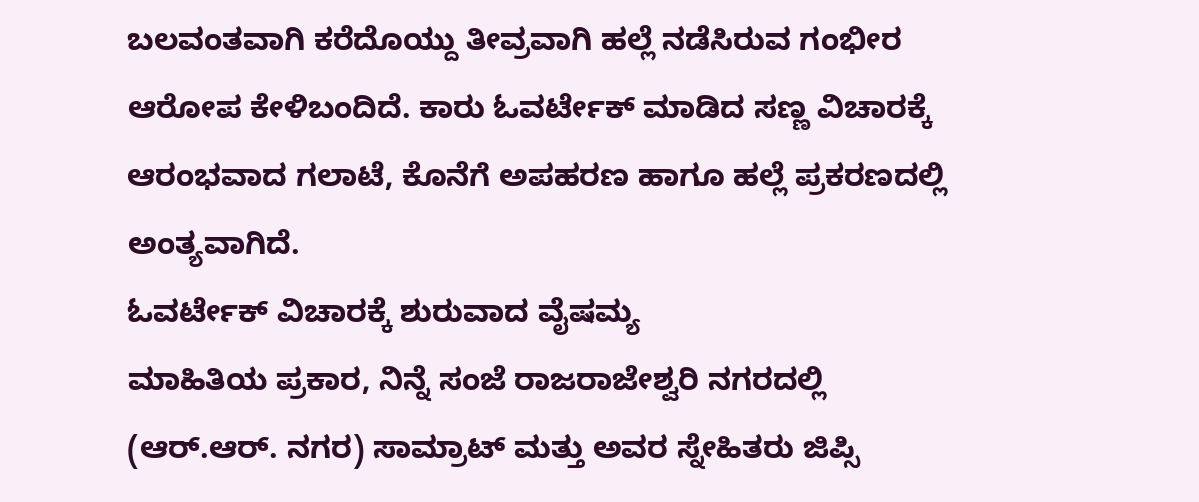ಬಲವಂತವಾಗಿ ಕರೆದೊಯ್ದು ತೀವ್ರವಾಗಿ ಹಲ್ಲೆ ನಡೆಸಿರುವ ಗಂಭೀರ ಆರೋಪ ಕೇಳಿಬಂದಿದೆ. ಕಾರು ಓವರ್ಟೇಕ್ ಮಾಡಿದ ಸಣ್ಣ ವಿಚಾರಕ್ಕೆ ಆರಂಭವಾದ ಗಲಾಟೆ, ಕೊನೆಗೆ ಅಪಹರಣ ಹಾಗೂ ಹಲ್ಲೆ ಪ್ರಕರಣದಲ್ಲಿ ಅಂತ್ಯವಾಗಿದೆ.
ಓವರ್ಟೇಕ್ ವಿಚಾರಕ್ಕೆ ಶುರುವಾದ ವೈಷಮ್ಯ
ಮಾಹಿತಿಯ ಪ್ರಕಾರ, ನಿನ್ನೆ ಸಂಜೆ ರಾಜರಾಜೇಶ್ವರಿ ನಗರದಲ್ಲಿ (ಆರ್.ಆರ್. ನಗರ) ಸಾಮ್ರಾಟ್ ಮತ್ತು ಅವರ ಸ್ನೇಹಿತರು ಜಿಪ್ಸಿ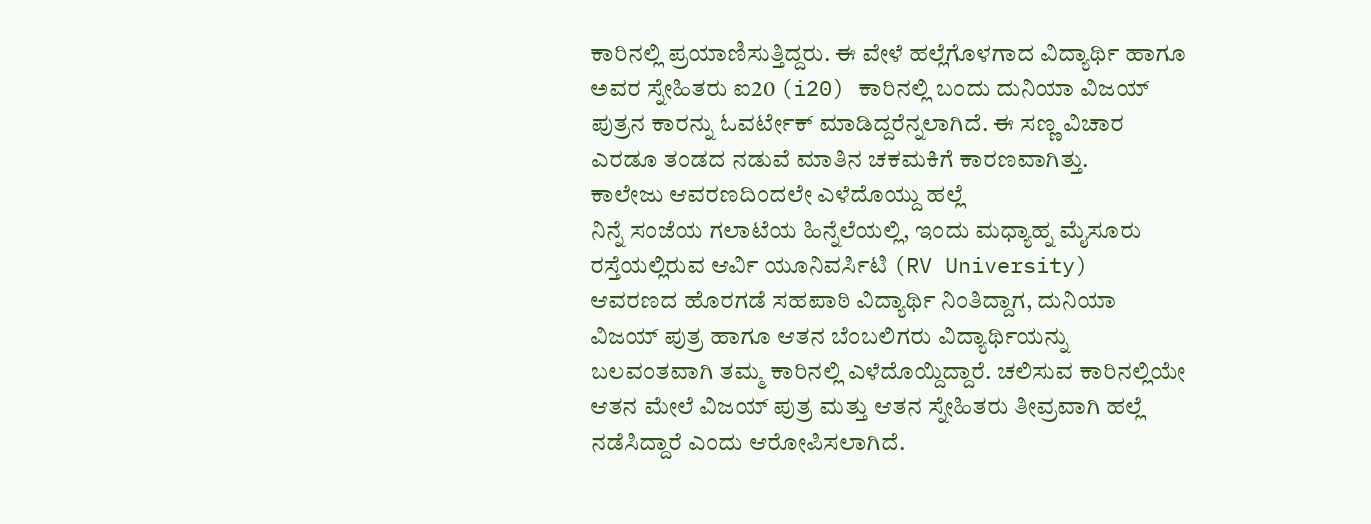ಕಾರಿನಲ್ಲಿ ಪ್ರಯಾಣಿಸುತ್ತಿದ್ದರು. ಈ ವೇಳೆ ಹಲ್ಲೆಗೊಳಗಾದ ವಿದ್ಯಾರ್ಥಿ ಹಾಗೂ ಅವರ ಸ್ನೇಹಿತರು ಐ20 (i20) ಕಾರಿನಲ್ಲಿ ಬಂದು ದುನಿಯಾ ವಿಜಯ್ ಪುತ್ರನ ಕಾರನ್ನು ಓವರ್ಟೇಕ್ ಮಾಡಿದ್ದರೆನ್ನಲಾಗಿದೆ. ಈ ಸಣ್ಣ ವಿಚಾರ ಎರಡೂ ತಂಡದ ನಡುವೆ ಮಾತಿನ ಚಕಮಕಿಗೆ ಕಾರಣವಾಗಿತ್ತು.
ಕಾಲೇಜು ಆವರಣದಿಂದಲೇ ಎಳೆದೊಯ್ದು ಹಲ್ಲೆ
ನಿನ್ನೆ ಸಂಜೆಯ ಗಲಾಟೆಯ ಹಿನ್ನೆಲೆಯಲ್ಲಿ, ಇಂದು ಮಧ್ಯಾಹ್ನ ಮೈಸೂರು ರಸ್ತೆಯಲ್ಲಿರುವ ಆರ್ವಿ ಯೂನಿವರ್ಸಿಟಿ (RV University) ಆವರಣದ ಹೊರಗಡೆ ಸಹಪಾಠಿ ವಿದ್ಯಾರ್ಥಿ ನಿಂತಿದ್ದಾಗ, ದುನಿಯಾ ವಿಜಯ್ ಪುತ್ರ ಹಾಗೂ ಆತನ ಬೆಂಬಲಿಗರು ವಿದ್ಯಾರ್ಥಿಯನ್ನು ಬಲವಂತವಾಗಿ ತಮ್ಮ ಕಾರಿನಲ್ಲಿ ಎಳೆದೊಯ್ದಿದ್ದಾರೆ. ಚಲಿಸುವ ಕಾರಿನಲ್ಲಿಯೇ ಆತನ ಮೇಲೆ ವಿಜಯ್ ಪುತ್ರ ಮತ್ತು ಆತನ ಸ್ನೇಹಿತರು ತೀವ್ರವಾಗಿ ಹಲ್ಲೆ ನಡೆಸಿದ್ದಾರೆ ಎಂದು ಆರೋಪಿಸಲಾಗಿದೆ.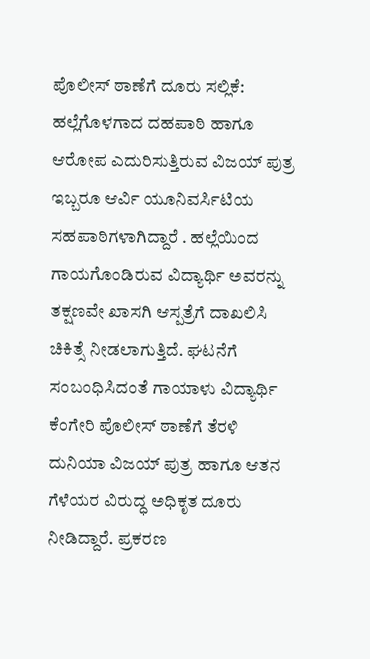ಪೊಲೀಸ್ ಠಾಣೆಗೆ ದೂರು ಸಲ್ಲಿಕೆ:
ಹಲ್ಲೆಗೊಳಗಾದ ದಹಪಾಠಿ ಹಾಗೂ ಆರೋಪ ಎದುರಿಸುತ್ತಿರುವ ವಿಜಯ್ ಪುತ್ರ ಇಬ್ಬರೂ ಆರ್ವಿ ಯೂನಿವರ್ಸಿಟಿಯ ಸಹಪಾಠಿಗಳಾಗಿದ್ದಾರೆ . ಹಲ್ಲೆಯಿಂದ ಗಾಯಗೊಂಡಿರುವ ವಿದ್ಯಾರ್ಥಿ ಅವರನ್ನು ತಕ್ಷಣವೇ ಖಾಸಗಿ ಆಸ್ಪತ್ರೆಗೆ ದಾಖಲಿಸಿ ಚಿಕಿತ್ಸೆ ನೀಡಲಾಗುತ್ತಿದೆ. ಘಟನೆಗೆ ಸಂಬಂಧಿಸಿದಂತೆ ಗಾಯಾಳು ವಿದ್ಯಾರ್ಥಿ ಕೆಂಗೇರಿ ಪೊಲೀಸ್ ಠಾಣೆಗೆ ತೆರಳಿ ದುನಿಯಾ ವಿಜಯ್ ಪುತ್ರ ಹಾಗೂ ಆತನ ಗೆಳೆಯರ ವಿರುದ್ಧ ಅಧಿಕೃತ ದೂರು ನೀಡಿದ್ದಾರೆ. ಪ್ರಕರಣ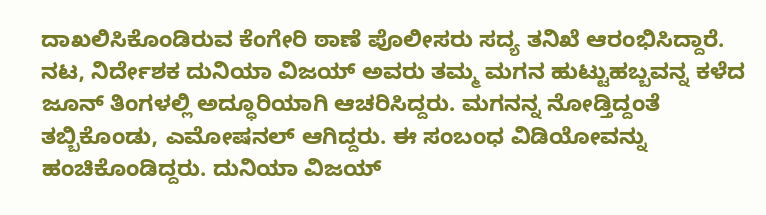ದಾಖಲಿಸಿಕೊಂಡಿರುವ ಕೆಂಗೇರಿ ಠಾಣೆ ಪೊಲೀಸರು ಸದ್ಯ ತನಿಖೆ ಆರಂಭಿಸಿದ್ದಾರೆ.
ನಟ, ನಿರ್ದೇಶಕ ದುನಿಯಾ ವಿಜಯ್ ಅವರು ತಮ್ಮ ಮಗನ ಹುಟ್ಟುಹಬ್ಬವನ್ನ ಕಳೆದ ಜೂನ್ ತಿಂಗಳಲ್ಲಿ ಅದ್ಧೂರಿಯಾಗಿ ಆಚರಿಸಿದ್ದರು. ಮಗನನ್ನ ನೋಡ್ತಿದ್ದಂತೆ ತಬ್ಬಿಕೊಂಡು, ಎಮೋಷನಲ್ ಆಗಿದ್ದರು. ಈ ಸಂಬಂಧ ವಿಡಿಯೋವನ್ನು ಹಂಚಿಕೊಂಡಿದ್ದರು. ದುನಿಯಾ ವಿಜಯ್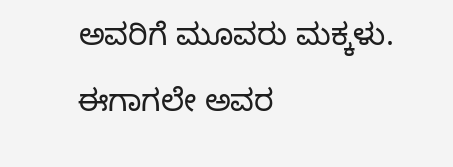ಅವರಿಗೆ ಮೂವರು ಮಕ್ಕಳು. ಈಗಾಗಲೇ ಅವರ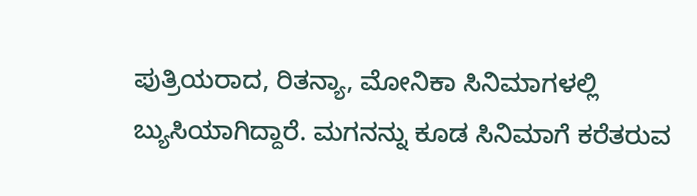ಪುತ್ರಿಯರಾದ, ರಿತನ್ಯಾ, ಮೋನಿಕಾ ಸಿನಿಮಾಗಳಲ್ಲಿ ಬ್ಯುಸಿಯಾಗಿದ್ದಾರೆ. ಮಗನನ್ನು ಕೂಡ ಸಿನಿಮಾಗೆ ಕರೆತರುವ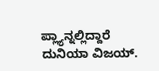ಪ್ಲ್ಯಾನ್ನಲ್ಲಿದ್ದಾರೆ ದುನಿಯಾ ವಿಜಯ್.